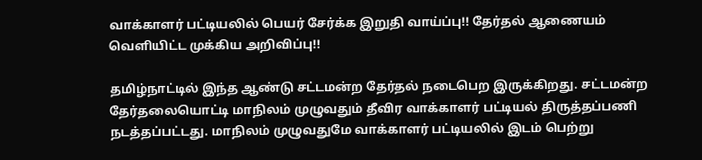வாக்காளர் பட்டியலில் பெயர் சேர்க்க இறுதி வாய்ப்பு!! தேர்தல் ஆணையம் வெளியிட்ட முக்கிய அறிவிப்பு!!

தமிழ்நாட்டில் இந்த ஆண்டு சட்டமன்ற தேர்தல் நடைபெற இருக்கிறது. சட்டமன்ற தேர்தலையொட்டி மாநிலம் முழுவதும் தீவிர வாக்காளர் பட்டியல் திருத்தப்பணி நடத்தப்பட்டது. மாநிலம் முழுவதுமே வாக்காளர் பட்டியலில் இடம் பெற்று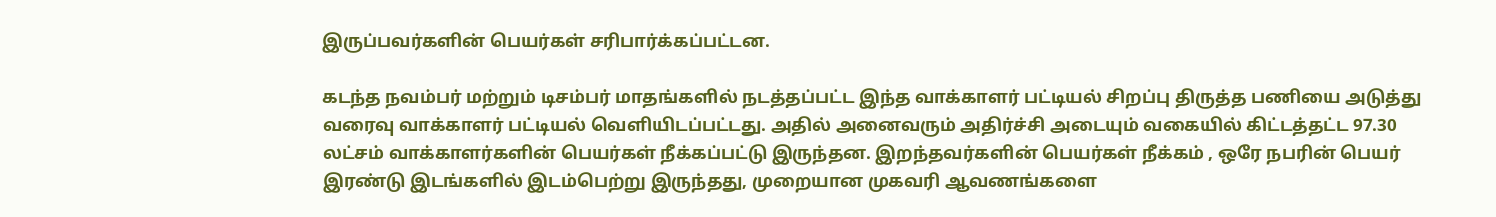இருப்பவர்களின் பெயர்கள் சரிபார்க்கப்பட்டன.

கடந்த நவம்பர் மற்றும் டிசம்பர் மாதங்களில் நடத்தப்பட்ட இந்த வாக்காளர் பட்டியல் சிறப்பு திருத்த பணியை அடுத்து வரைவு வாக்காளர் பட்டியல் வெளியிடப்பட்டது. அதில் அனைவரும் அதிர்ச்சி அடையும் வகையில் கிட்டத்தட்ட 97.30 லட்சம் வாக்காளர்களின் பெயர்கள் நீக்கப்பட்டு இருந்தன. இறந்தவர்களின் பெயர்கள் நீக்கம் , ஒரே நபரின் பெயர் இரண்டு இடங்களில் இடம்பெற்று இருந்தது, முறையான முகவரி ஆவணங்களை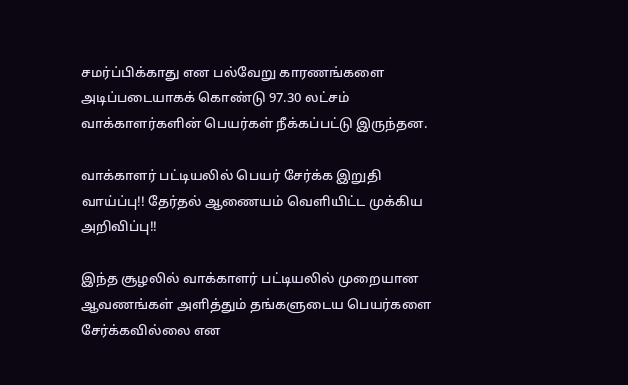சமர்ப்பிக்காது என பல்வேறு காரணங்களை அடிப்படையாகக் கொண்டு 97.30 லட்சம் வாக்காளர்களின் பெயர்கள் நீக்கப்பட்டு இருந்தன.

வாக்காளர் பட்டியலில் பெயர் சேர்க்க இறுதி வாய்ப்பு!! தேர்தல் ஆணையம் வெளியிட்ட முக்கிய அறிவிப்பு!!

இந்த சூழலில் வாக்காளர் பட்டியலில் முறையான ஆவணங்கள் அளித்தும் தங்களுடைய பெயர்களை சேர்க்கவில்லை என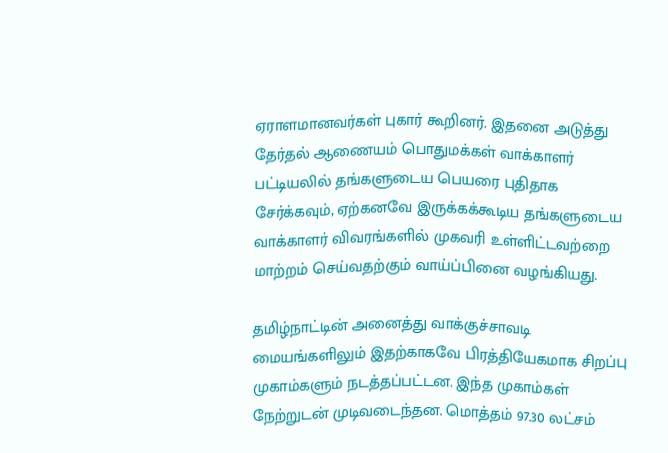ஏராளமானவர்கள் புகார் கூறினர். இதனை அடுத்து தேர்தல் ஆணையம் பொதுமக்கள் வாக்காளர் பட்டியலில் தங்களுடைய பெயரை புதிதாக சேர்க்கவும், ஏற்கனவே இருக்கக்கூடிய தங்களுடைய வாக்காளர் விவரங்களில் முகவரி உள்ளிட்டவற்றை மாற்றம் செய்வதற்கும் வாய்ப்பினை வழங்கியது.

தமிழ்நாட்டின் அனைத்து வாக்குச்சாவடி மையங்களிலும் இதற்காகவே பிரத்தியேகமாக சிறப்பு முகாம்களும் நடத்தப்பட்டன. இந்த முகாம்கள் நேற்றுடன் முடிவடைந்தன. மொத்தம் 97.30 லட்சம்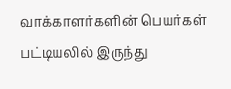வாக்காளர்களின் பெயர்கள் பட்டியலில் இருந்து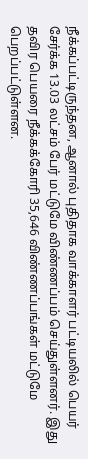நீக்கப்பட்டிருந்தன, ஆனால் புதிதாக வாக்காளர் பட்டியலில் பெயர் சேர்க்க 13.03 லட்சம் பேர் மட்டுமே விண்ணப்பம் செய்துள்ளனர். இது தவிர பெயரை நீக்கக்கோரி 35,646 விண்ணப்பங்கள் மட்டுமே பெறப்பட்டுள்ளன.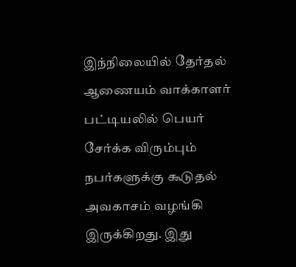இந்நிலையில் தேர்தல் ஆணையம் வாக்காளர் பட்டியலில் பெயர் சேர்க்க விரும்பும் நபர்களுக்கு கூடுதல் அவகாசம் வழங்கி இருக்கிறது. இது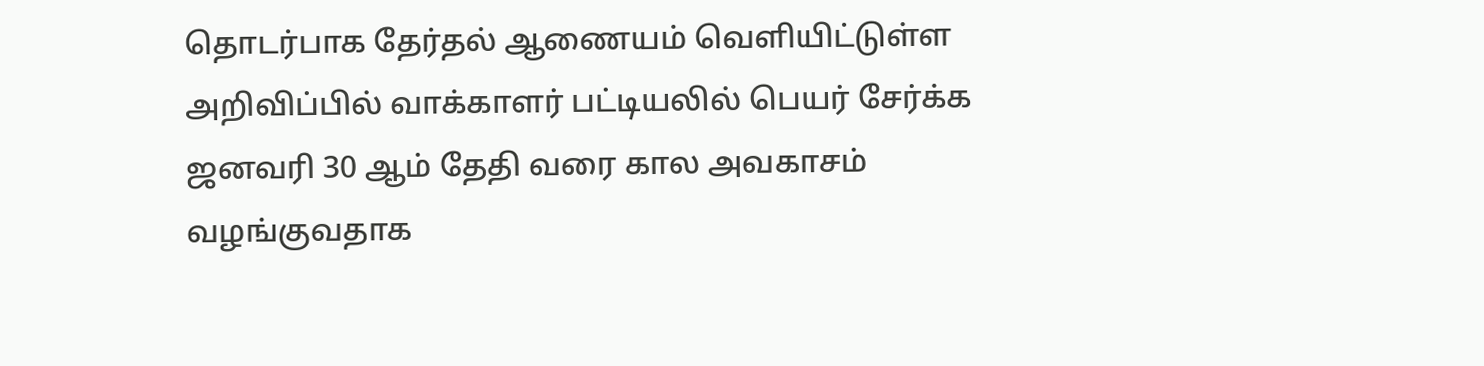தொடர்பாக தேர்தல் ஆணையம் வெளியிட்டுள்ள அறிவிப்பில் வாக்காளர் பட்டியலில் பெயர் சேர்க்க ஜனவரி 30 ஆம் தேதி வரை கால அவகாசம் வழங்குவதாக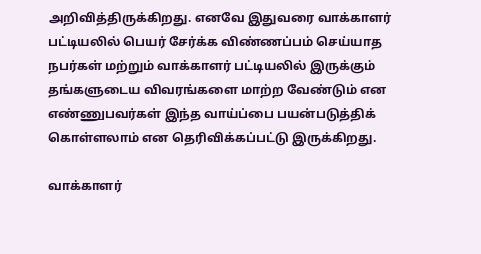அறிவித்திருக்கிறது. எனவே இதுவரை வாக்காளர் பட்டியலில் பெயர் சேர்க்க விண்ணப்பம் செய்யாத நபர்கள் மற்றும் வாக்காளர் பட்டியலில் இருக்கும் தங்களுடைய விவரங்களை மாற்ற வேண்டும் என எண்ணுபவர்கள் இந்த வாய்ப்பை பயன்படுத்திக் கொள்ளலாம் என தெரிவிக்கப்பட்டு இருக்கிறது.

வாக்காளர்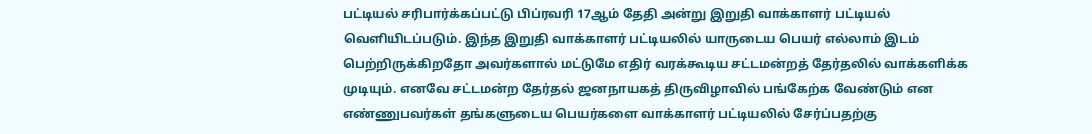பட்டியல் சரிபார்க்கப்பட்டு பிப்ரவரி 17ஆம் தேதி அன்று இறுதி வாக்காளர் பட்டியல் வெளியிடப்படும். இந்த இறுதி வாக்காளர் பட்டியலில் யாருடைய பெயர் எல்லாம் இடம் பெற்றிருக்கிறதோ அவர்களால் மட்டுமே எதிர் வரக்கூடிய சட்டமன்றத் தேர்தலில் வாக்களிக்க முடியும். எனவே சட்டமன்ற தேர்தல் ஜனநாயகத் திருவிழாவில் பங்கேற்க வேண்டும் என எண்ணுபவர்கள் தங்களுடைய பெயர்களை வாக்காளர் பட்டியலில் சேர்ப்பதற்கு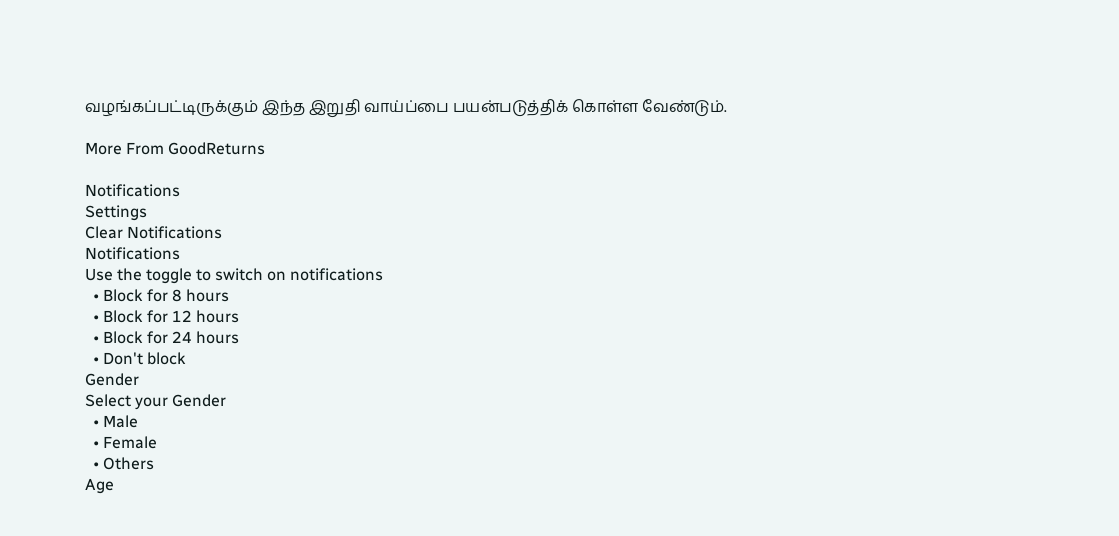வழங்கப்பட்டிருக்கும் இந்த இறுதி வாய்ப்பை பயன்படுத்திக் கொள்ள வேண்டும்.

More From GoodReturns

Notifications
Settings
Clear Notifications
Notifications
Use the toggle to switch on notifications
  • Block for 8 hours
  • Block for 12 hours
  • Block for 24 hours
  • Don't block
Gender
Select your Gender
  • Male
  • Female
  • Others
Age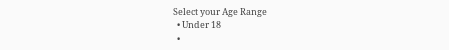Select your Age Range
  • Under 18
  •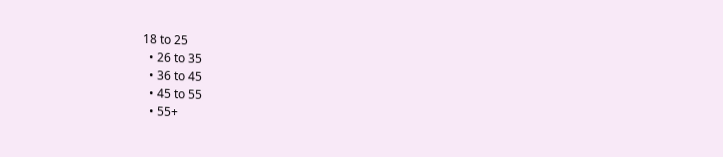18 to 25
  • 26 to 35
  • 36 to 45
  • 45 to 55
  • 55+